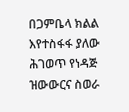በጋምቤላ ክልል እየተስፋፋ ያለው ሕገወጥ የነዳጅ ዝውውርና ስወራ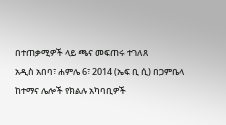በተጠቃሚዎች ላይ ጫና መፍጠሩ ተገለጸ
አዲስ አበባ፣ ሐምሌ 6፣ 2014 (ኤፍ ቢ ሲ) በጋምቤላ ከተማና ሌሎች የክልሉ አካባቢዎች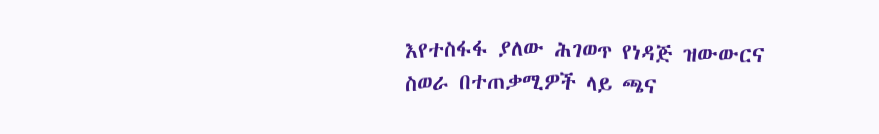እየተስፋፋ ያለው ሕገወጥ የነዳጅ ዝውውርና ስወራ በተጠቃሚዎች ላይ ጫና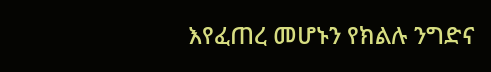እየፈጠረ መሆኑን የክልሉ ንግድና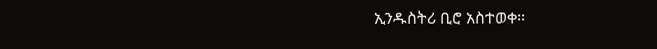ኢንዱስትሪ ቢሮ አስተወቀ፡፡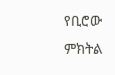የቢሮው ምክትል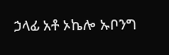ኃላፊ አቶ ኦኬሎ ኡቦንግ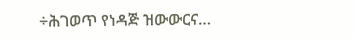÷ሕገወጥ የነዳጅ ዝውውርና…